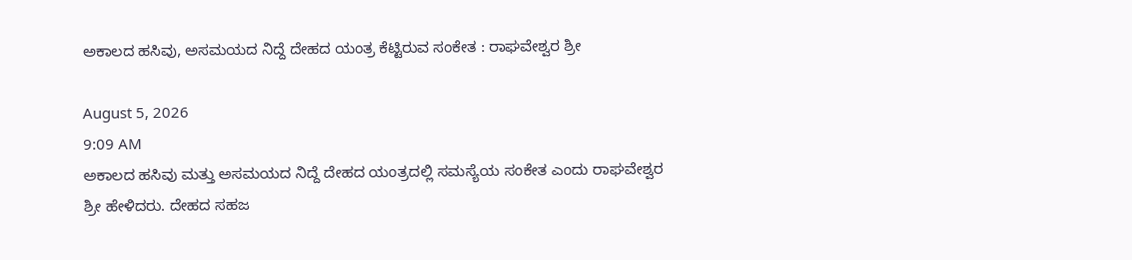ಅಕಾಲದ ಹಸಿವು, ಅಸಮಯದ ನಿದ್ದೆ ದೇಹದ ಯಂತ್ರ ಕೆಟ್ಟಿರುವ ಸಂಕೇತ : ರಾಘವೇಶ್ವರ ಶ್ರೀ

August 5, 2026
9:09 AM
ಅಕಾಲದ ಹಸಿವು ಮತ್ತು ಅಸಮಯದ ನಿದ್ದೆ ದೇಹದ ಯಂತ್ರದಲ್ಲಿ ಸಮಸ್ಯೆಯ ಸಂಕೇತ ಎಂದು ರಾಘವೇಶ್ವರ ಶ್ರೀ ಹೇಳಿದರು. ದೇಹದ ಸಹಜ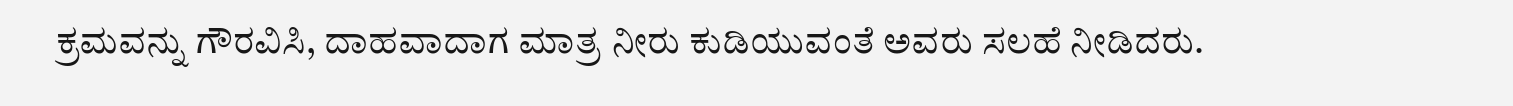ಕ್ರಮವನ್ನು ಗೌರವಿಸಿ, ದಾಹವಾದಾಗ ಮಾತ್ರ ನೀರು ಕುಡಿಯುವಂತೆ ಅವರು ಸಲಹೆ ನೀಡಿದರು.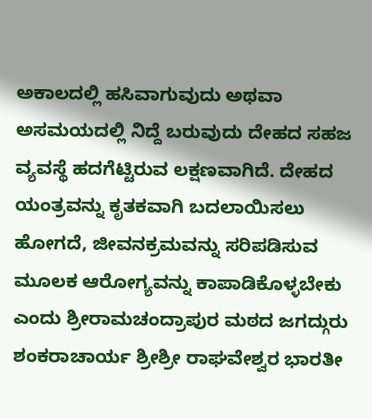ಅಕಾಲದಲ್ಲಿ ಹಸಿವಾಗುವುದು ಅಥವಾ ಅಸಮಯದಲ್ಲಿ ನಿದ್ದೆ ಬರುವುದು ದೇಹದ ಸಹಜ ವ್ಯವಸ್ಥೆ ಹದಗೆಟ್ಟಿರುವ ಲಕ್ಷಣವಾಗಿದೆ. ದೇಹದ ಯಂತ್ರವನ್ನು ಕೃತಕವಾಗಿ ಬದಲಾಯಿಸಲು ಹೋಗದೆ, ಜೀವನಕ್ರಮವನ್ನು ಸರಿಪಡಿಸುವ ಮೂಲಕ ಆರೋಗ್ಯವನ್ನು ಕಾಪಾಡಿಕೊಳ್ಳಬೇಕು ಎಂದು ಶ್ರೀರಾಮಚಂದ್ರಾಪುರ ಮಠದ ಜಗದ್ಗುರು ಶಂಕರಾಚಾರ್ಯ ಶ್ರೀಶ್ರೀ ರಾಘವೇಶ್ವರ ಭಾರತೀ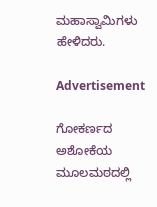ಮಹಾಸ್ವಾಮಿಗಳು ಹೇಳಿದರು.

Advertisement

ಗೋಕರ್ಣದ ಅಶೋಕೆಯ ಮೂಲಮಠದಲ್ಲಿ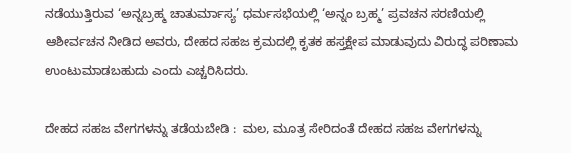ನಡೆಯುತ್ತಿರುವ ‘ಅನ್ನಬ್ರಹ್ಮ ಚಾತುರ್ಮಾಸ್ಯ’ ಧರ್ಮಸಭೆಯಲ್ಲಿ ‘ಅನ್ನಂ ಬ್ರಹ್ಮ’ ಪ್ರವಚನ ಸರಣಿಯಲ್ಲಿ ಆಶೀರ್ವಚನ ನೀಡಿದ ಅವರು, ದೇಹದ ಸಹಜ ಕ್ರಮದಲ್ಲಿ ಕೃತಕ ಹಸ್ತಕ್ಷೇಪ ಮಾಡುವುದು ವಿರುದ್ಧ ಪರಿಣಾಮ ಉಂಟುಮಾಡಬಹುದು ಎಂದು ಎಚ್ಚರಿಸಿದರು.

ದೇಹದ ಸಹಜ ವೇಗಗಳನ್ನು ತಡೆಯಬೇಡಿ :  ಮಲ, ಮೂತ್ರ ಸೇರಿದಂತೆ ದೇಹದ ಸಹಜ ವೇಗಗಳನ್ನು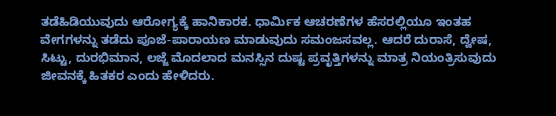ತಡೆಹಿಡಿಯುವುದು ಆರೋಗ್ಯಕ್ಕೆ ಹಾನಿಕಾರಕ. ಧಾರ್ಮಿಕ ಆಚರಣೆಗಳ ಹೆಸರಲ್ಲಿಯೂ ಇಂತಹ ವೇಗಗಳನ್ನು ತಡೆದು ಪೂಜೆ-ಪಾರಾಯಣ ಮಾಡುವುದು ಸಮಂಜಸವಲ್ಲ. ಆದರೆ ದುರಾಸೆ, ದ್ವೇಷ, ಸಿಟ್ಟು, ದುರಭಿಮಾನ, ಲಜ್ಜೆ ಮೊದಲಾದ ಮನಸ್ಸಿನ ದುಷ್ಟ ಪ್ರವೃತ್ತಿಗಳನ್ನು ಮಾತ್ರ ನಿಯಂತ್ರಿಸುವುದು ಜೀವನಕ್ಕೆ ಹಿತಕರ ಎಂದು ಹೇಳಿದರು.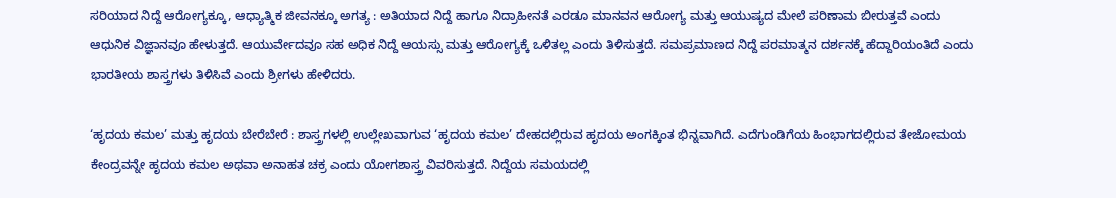ಸರಿಯಾದ ನಿದ್ದೆ ಆರೋಗ್ಯಕ್ಕೂ, ಆಧ್ಯಾತ್ಮಿಕ ಜೀವನಕ್ಕೂ ಅಗತ್ಯ : ಅತಿಯಾದ ನಿದ್ದೆ ಹಾಗೂ ನಿದ್ರಾಹೀನತೆ ಎರಡೂ ಮಾನವನ ಆರೋಗ್ಯ ಮತ್ತು ಆಯುಷ್ಯದ ಮೇಲೆ ಪರಿಣಾಮ ಬೀರುತ್ತವೆ ಎಂದು ಆಧುನಿಕ ವಿಜ್ಞಾನವೂ ಹೇಳುತ್ತದೆ. ಆಯುರ್ವೇದವೂ ಸಹ ಅಧಿಕ ನಿದ್ದೆ ಆಯಸ್ಸು ಮತ್ತು ಆರೋಗ್ಯಕ್ಕೆ ಒಳಿತಲ್ಲ ಎಂದು ತಿಳಿಸುತ್ತದೆ. ಸಮಪ್ರಮಾಣದ ನಿದ್ದೆ ಪರಮಾತ್ಮನ ದರ್ಶನಕ್ಕೆ ಹೆದ್ದಾರಿಯಂತಿದೆ ಎಂದು ಭಾರತೀಯ ಶಾಸ್ತ್ರಗಳು ತಿಳಿಸಿವೆ ಎಂದು ಶ್ರೀಗಳು ಹೇಳಿದರು.

‘ಹೃದಯ ಕಮಲ’ ಮತ್ತು ಹೃದಯ ಬೇರೆಬೇರೆ : ಶಾಸ್ತ್ರಗಳಲ್ಲಿ ಉಲ್ಲೇಖವಾಗುವ ‘ಹೃದಯ ಕಮಲ’ ದೇಹದಲ್ಲಿರುವ ಹೃದಯ ಅಂಗಕ್ಕಿಂತ ಭಿನ್ನವಾಗಿದೆ. ಎದೆಗುಂಡಿಗೆಯ ಹಿಂಭಾಗದಲ್ಲಿರುವ ತೇಜೋಮಯ ಕೇಂದ್ರವನ್ನೇ ಹೃದಯ ಕಮಲ ಅಥವಾ ಅನಾಹತ ಚಕ್ರ ಎಂದು ಯೋಗಶಾಸ್ತ್ರ ವಿವರಿಸುತ್ತದೆ. ನಿದ್ದೆಯ ಸಮಯದಲ್ಲಿ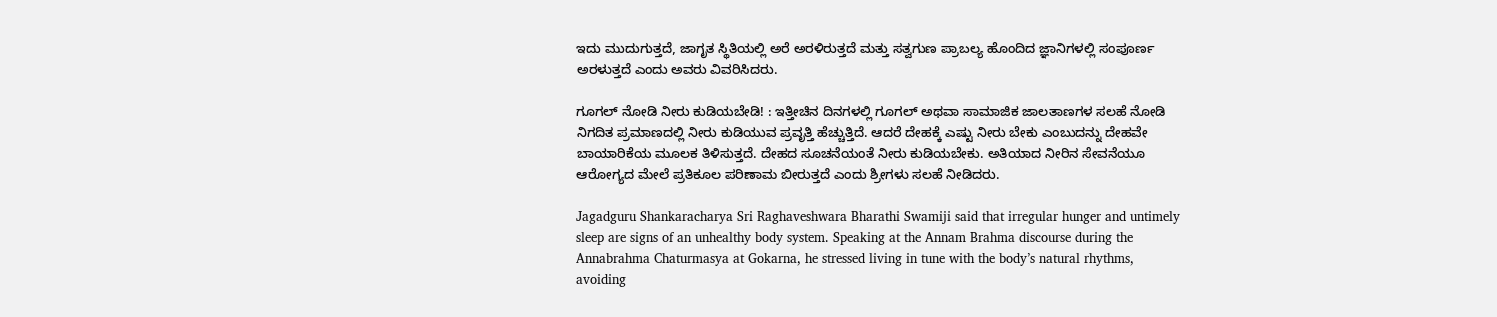ಇದು ಮುದುಗುತ್ತದೆ, ಜಾಗೃತ ಸ್ಥಿತಿಯಲ್ಲಿ ಅರೆ ಅರಳಿರುತ್ತದೆ ಮತ್ತು ಸತ್ವಗುಣ ಪ್ರಾಬಲ್ಯ ಹೊಂದಿದ ಜ್ಞಾನಿಗಳಲ್ಲಿ ಸಂಪೂರ್ಣ ಅರಳುತ್ತದೆ ಎಂದು ಅವರು ವಿವರಿಸಿದರು.

ಗೂಗಲ್ ನೋಡಿ ನೀರು ಕುಡಿಯಬೇಡಿ! : ಇತ್ತೀಚಿನ ದಿನಗಳಲ್ಲಿ ಗೂಗಲ್ ಅಥವಾ ಸಾಮಾಜಿಕ ಜಾಲತಾಣಗಳ ಸಲಹೆ ನೋಡಿ ನಿಗದಿತ ಪ್ರಮಾಣದಲ್ಲಿ ನೀರು ಕುಡಿಯುವ ಪ್ರವೃತ್ತಿ ಹೆಚ್ಚುತ್ತಿದೆ. ಆದರೆ ದೇಹಕ್ಕೆ ಎಷ್ಟು ನೀರು ಬೇಕು ಎಂಬುದನ್ನು ದೇಹವೇ ಬಾಯಾರಿಕೆಯ ಮೂಲಕ ತಿಳಿಸುತ್ತದೆ. ದೇಹದ ಸೂಚನೆಯಂತೆ ನೀರು ಕುಡಿಯಬೇಕು. ಅತಿಯಾದ ನೀರಿನ ಸೇವನೆಯೂ ಆರೋಗ್ಯದ ಮೇಲೆ ಪ್ರತಿಕೂಲ ಪರಿಣಾಮ ಬೀರುತ್ತದೆ ಎಂದು ಶ್ರೀಗಳು ಸಲಹೆ ನೀಡಿದರು.

Jagadguru Shankaracharya Sri Raghaveshwara Bharathi Swamiji said that irregular hunger and untimely sleep are signs of an unhealthy body system. Speaking at the Annam Brahma discourse during the Annabrahma Chaturmasya at Gokarna, he stressed living in tune with the body’s natural rhythms, avoiding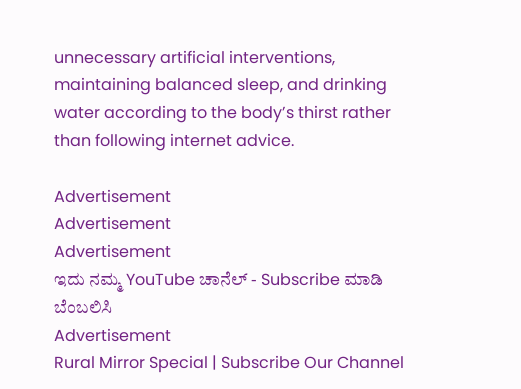unnecessary artificial interventions, maintaining balanced sleep, and drinking water according to the body’s thirst rather than following internet advice.

Advertisement
Advertisement
Advertisement
ಇದು ನಮ್ಮ YouTube ಚಾನೆಲ್ - Subscribe ಮಾಡಿ ಬೆಂಬಲಿಸಿ
Advertisement
Rural Mirror Special | Subscribe Our Channel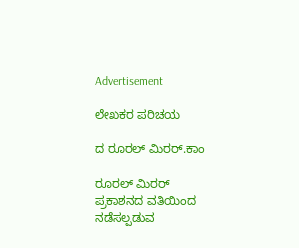Advertisement

ಲೇಖಕರ ಪರಿಚಯ

ದ ರೂರಲ್ ಮಿರರ್.ಕಾಂ

ರೂರಲ್‌ ಮಿರರ್‌ ಪ್ರಕಾಶನದ ವತಿಯಿಂದ ನಡೆಸಲ್ಪಡುವ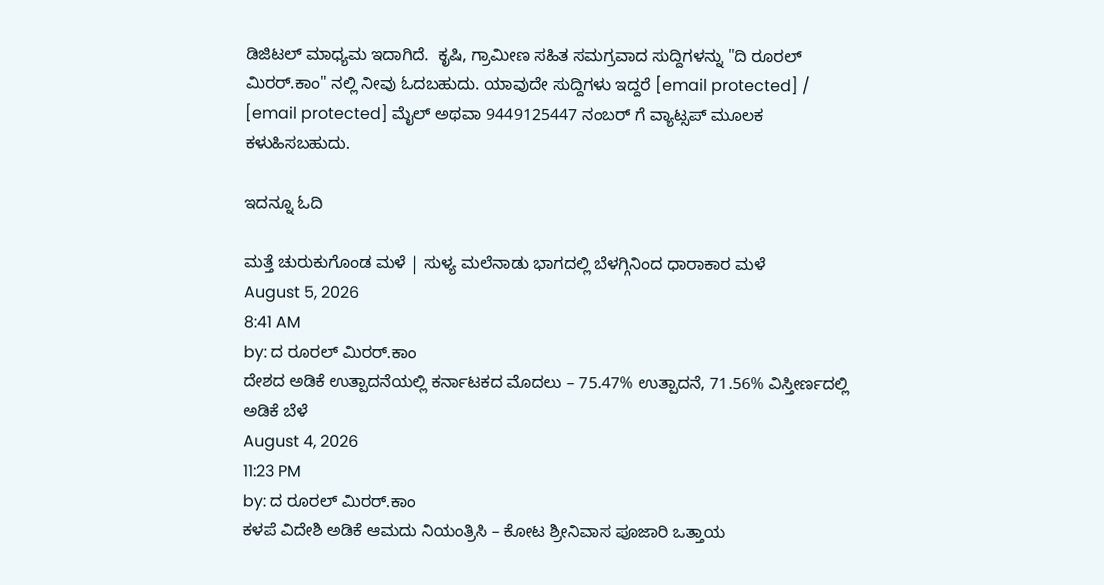ಡಿಜಿಟಲ್‌ ಮಾಧ್ಯಮ ಇದಾಗಿದೆ.  ಕೃಷಿ, ಗ್ರಾಮೀಣ ಸಹಿತ ಸಮಗ್ರವಾದ ಸುದ್ದಿಗಳನ್ನು "ದಿ ರೂರಲ್‌ ಮಿರರ್‌.ಕಾಂ" ನಲ್ಲಿ ನೀವು ಓದಬಹುದು. ಯಾವುದೇ ಸುದ್ದಿಗಳು ಇದ್ದರೆ [email protected] / [email protected] ಮೈಲ್ ಅಥವಾ 9449125447 ನಂಬರ್ ಗೆ ವ್ಯಾಟ್ಸಪ್ ಮೂಲಕ ಕಳುಹಿಸಬಹುದು.

ಇದನ್ನೂ ಓದಿ

ಮತ್ತೆ ಚುರುಕುಗೊಂಡ ಮಳೆ | ಸುಳ್ಯ ಮಲೆನಾಡು ಭಾಗದಲ್ಲಿ ಬೆಳಗ್ಗಿನಿಂದ ಧಾರಾಕಾರ ಮಳೆ
August 5, 2026
8:41 AM
by: ದ ರೂರಲ್ ಮಿರರ್.ಕಾಂ
ದೇಶದ ಅಡಿಕೆ ಉತ್ಪಾದನೆಯಲ್ಲಿ ಕರ್ನಾಟಕದ ಮೊದಲು – 75.47% ಉತ್ಪಾದನೆ, 71.56% ವಿಸ್ತೀರ್ಣದಲ್ಲಿ ಅಡಿಕೆ ಬೆಳೆ
August 4, 2026
11:23 PM
by: ದ ರೂರಲ್ ಮಿರರ್.ಕಾಂ
ಕಳಪೆ ವಿದೇಶಿ ಅಡಿಕೆ ಆಮದು ನಿಯಂತ್ರಿಸಿ – ಕೋಟ ಶ್ರೀನಿವಾಸ ಪೂಜಾರಿ ಒತ್ತಾಯ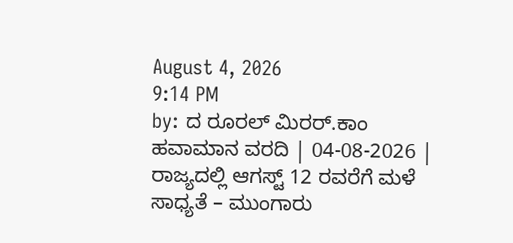August 4, 2026
9:14 PM
by: ದ ರೂರಲ್ ಮಿರರ್.ಕಾಂ
ಹವಾಮಾನ ವರದಿ | 04-08-2026 | ರಾಜ್ಯದಲ್ಲಿ ಆಗಸ್ಟ್‌ 12 ರವರೆಗೆ ಮಳೆ ಸಾಧ್ಯತೆ – ಮುಂಗಾರು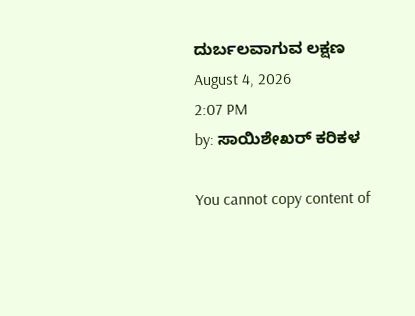ದುರ್ಬಲವಾಗುವ ಲಕ್ಷಣ
August 4, 2026
2:07 PM
by: ಸಾಯಿಶೇಖರ್ ಕರಿಕಳ

You cannot copy content of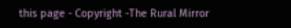this page - Copyright -The Rural Mirror